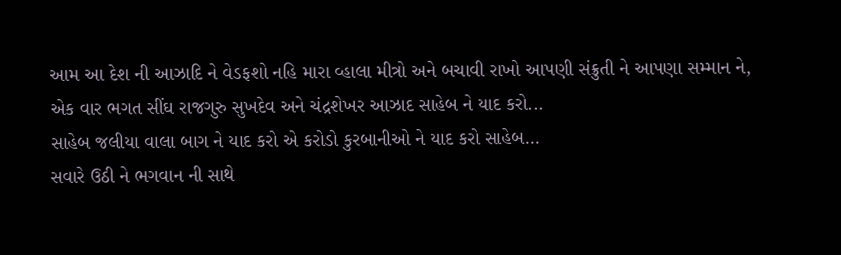આમ આ દેશ ની આઝાદિ ને વેડફશો નહિ મારા વ્હાલા મીત્રો અને બચાવી રાખો આપણી સંક્રુતી ને આપણા સમ્માન ને,
એક વાર ભગત સીંઘ રાજગુરુ સુખદેવ અને ચંદ્રશેખર આઝાદ સાહેબ ને યાદ કરો...
સાહેબ જલીયા વાલા બાગ ને યાદ કરો એ કરોડો કુરબાનીઓ ને યાદ કરો સાહેબ...
સવારે ઉઠી ને ભગવાન ની સાથે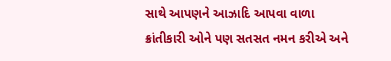સાથે આપણને આઝાદિ આપવા વાળા ક્રાંતીકારી ઓને પણ સતસત નમન કરીએ અને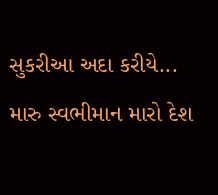સુકરીઆ અદા કરીયે...
મારુ સ્વભીમાન મારો દેશ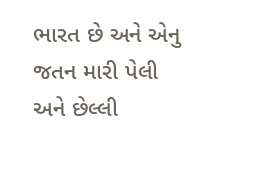ભારત છે અને એનુ જતન મારી પેલી અને છેલ્લી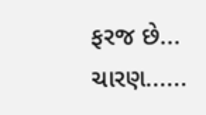ફરજ છે... ચારણ......